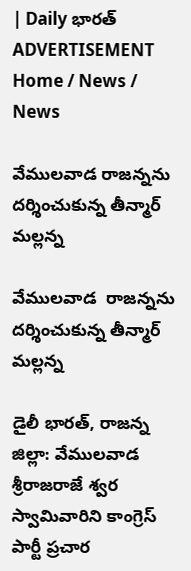| Daily భారత్
ADVERTISEMENT
Home / News / News

వేములవాడ రాజన్నను దర్శించుకున్న తీన్మార్ మల్లన్న

వేములవాడ  రాజన్నను దర్శించుకున్న తీన్మార్ మల్లన్న

డైలీ భారత్, రాజన్న జిల్లా: వేములవాడ శ్రీరాజరాజే శ్వర స్వామివారిని కాంగ్రెస్ పార్టీ ప్రచార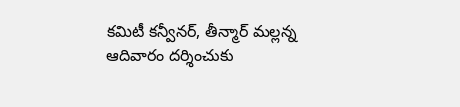కమిటీ కన్వీనర్, తీన్మార్ మల్లన్న ఆదివారం దర్శించుకు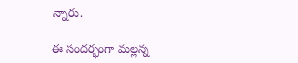న్నారు.

ఈ సందర్భంగా మల్లన్న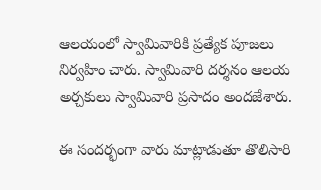ఆలయంలో స్వామివారికి ప్రత్యేక పూజలు నిర్వహిం చారు. స్వామివారి దర్శనం ఆలయ అర్చకులు స్వామివారి ప్రసాదం అందజేశారు.

ఈ సందర్భంగా వారు మాట్లాడుతూ తొలిసారి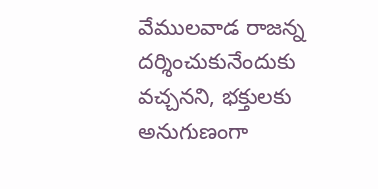వేములవాడ రాజన్న దర్శించుకునేందుకు వచ్చనని, భక్తులకు అనుగుణంగా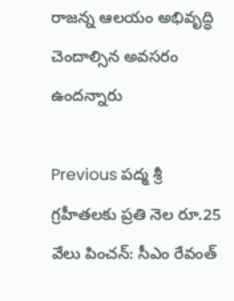రాజన్న ఆలయం అభివృద్ధి చెందాల్సిన అవసరం ఉందన్నారు

Previous ప‌ద్మ శ్రీ గ్ర‌హీత‌ల‌కు ప్ర‌తి నెల రూ.25 వేలు పించ‌న్: సీఎం రేవంత్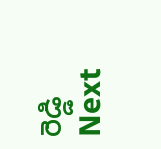రెడ్డి
Next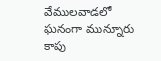వేములవాడలో ఘనంగా మున్నూరు కాపు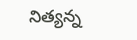నిత్యన్న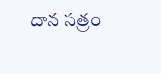దాన సత్రం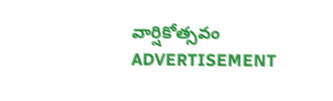వార్షికోత్సవం
ADVERTISEMENT